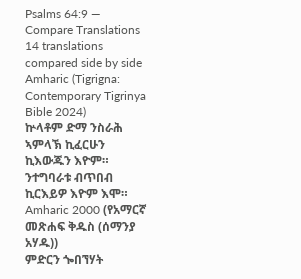Psalms 64:9 — Compare Translations
14 translations compared side by side
Amharic (Tigrigna: Contemporary Tigrinya Bible 2024)
ኵላቶም ድማ ንስራሕ ኣምላኽ ኪፈርሁን ኪእውጁን እዮም። ንተግባራቱ ብጥበብ ኪርእይዎ እዮም እሞ።
Amharic 2000 (የአማርኛ መጽሐፍ ቅዱስ (ሰማንያ አሃዱ))
ምድርን ጐበኘሃት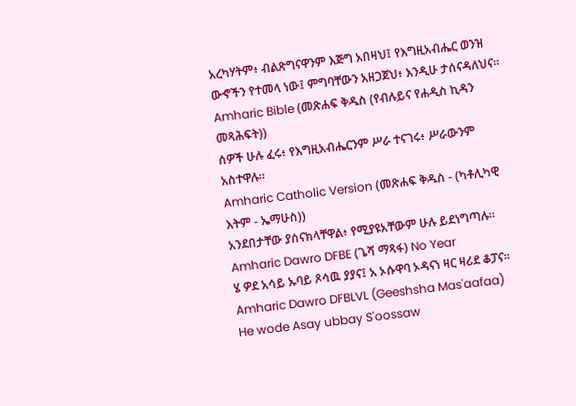አረካሃትም፥ ብልጽግናዋንም እጅግ አበዛህ፤ የእግዚአብሔር ወንዝ ውኆችን የተመላ ነው፤ ምግባቸውን አዘጋጀህ፥ እንዲሁ ታሰናዳለህና።
Amharic Bible (መጽሐፍ ቅዱስ (የብሉይና የሐዲስ ኪዳን መጻሕፍት))
ሰዎች ሁሉ ፈሩ፥ የእግዚአብሔርንም ሥራ ተናገሩ፥ ሥራውንም አስተዋሉ።
Amharic Catholic Version (መጽሐፍ ቅዱስ - (ካቶሊካዊ እትም - ኤማሁስ))
አንደበታቸው ያሰናክላቸዋል፥ የሚያዩአቸውም ሁሉ ይደነግጣሉ።
Amharic Dawro DFBE (ጌሻ ማጻፋ) No Year
ሄ ዎደ አሳይ ኡባይ ጾሳዉ ያያና፤ አ ኦሱዋባ ኦዳናነ ዛር ዛሪደ ቆፓና።
Amharic Dawro DFBLVL (Geeshsha Mas'aafaa)
He wode Asay ubbay S'oossaw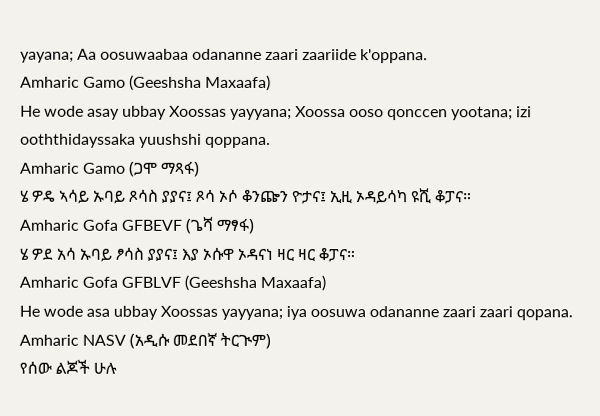yayana; Aa oosuwaabaa odananne zaari zaariide k'oppana.
Amharic Gamo (Geeshsha Maxaafa)
He wode asay ubbay Xoossas yayyana; Xoossa ooso qonccen yootana; izi ooththidayssaka yuushshi qoppana.
Amharic Gamo (ጋሞ ማጻፋ)
ሄ ዎዴ ኣሳይ ኡባይ ጾሳስ ያያና፤ ጾሳ ኦሶ ቆንጬን ዮታና፤ ኢዚ ኦዳይሳካ ዩሺ ቆፓና።
Amharic Gofa GFBEVF (ጌሻ ማፃፋ)
ሄ ዎደ አሳ ኡባይ ፆሳስ ያያና፤ እያ ኦሱዋ ኦዳናነ ዛር ዛር ቆፓና።
Amharic Gofa GFBLVF (Geeshsha Maxaafa)
He wode asa ubbay Xoossas yayyana; iya oosuwa odananne zaari zaari qopana.
Amharic NASV (አዲሱ መደበኛ ትርጒም)
የሰው ልጆች ሁሉ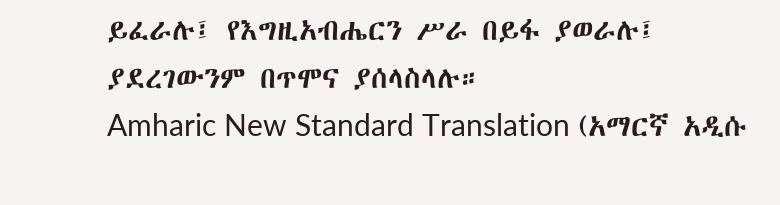ይፈራሉ፤ የእግዚአብሔርን ሥራ በይፋ ያወራሉ፤ ያደረገውንም በጥሞና ያሰላስላሉ።
Amharic New Standard Translation (አማርኛ አዲሱ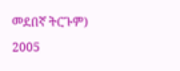መደበኛ ትርጉም) 2005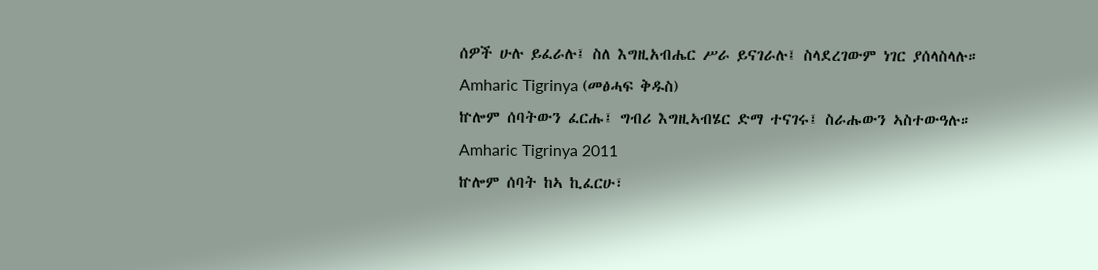ሰዎች ሁሉ ይፈራሉ፤ ስለ እግዚአብሔር ሥራ ይናገራሉ፤ ስላደረገውም ነገር ያሰላስላሉ።
Amharic Tigrinya (መፅሓፍ ቅዱስ)
ኵሎም ሰባትውን ፈርሑ፤ ግብሪ እግዚኣብሄር ድማ ተናገሩ፤ ስራሑውን ኣስተውዓሉ።
Amharic Tigrinya 2011
ኵሎም ሰባት ከኣ ኪፈርሁ፣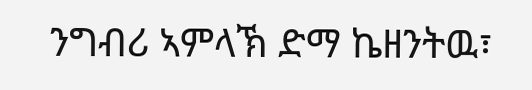ንግብሪ ኣምላኽ ድማ ኬዘንትዉ፣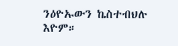ንዕዮኡውን ኬስተብህሉ እዮም።